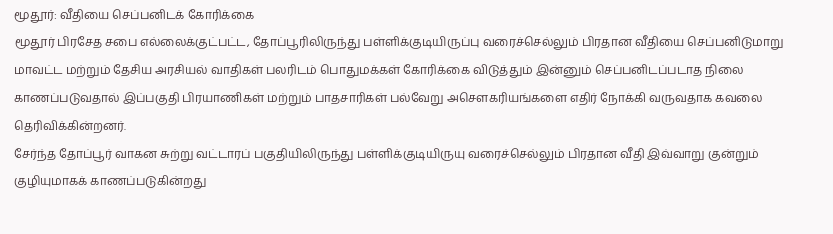மூதூர்: வீதியை செப்பனிடக் கோரிக்கை
மூதூர் பிரசேத சபை எல்லைக்குட்பட்ட, தோப்பூரிலிருந்து பள்ளிக்குடியிருப்பு வரைச்செல்லும் பிரதான வீதியை செப்பனிடுமாறு மாவட்ட மற்றும் தேசிய அரசியல் வாதிகள் பலரிடம் பொதுமக்கள் கோரிக்கை விடுத்தும் இன்னும் செப்பனிடப்படாத நிலை காணப்படுவதால் இப்பகுதி பிரயாணிகள் மற்றும் பாதசாரிகள் பல்வேறு அசௌகரியங்களை எதிர் நோக்கி வருவதாக கவலை தெரிவிக்கின்றனர்.
சேர்ந்த தோப்பூர் வாகன சுற்று வட்டாரப் பகுதியிலிருந்து பள்ளிக்குடியிருயு வரைச்செல்லும் பிரதான வீதி இவ்வாறு குன்றும் குழியுமாகக் காணப்படுகின்றது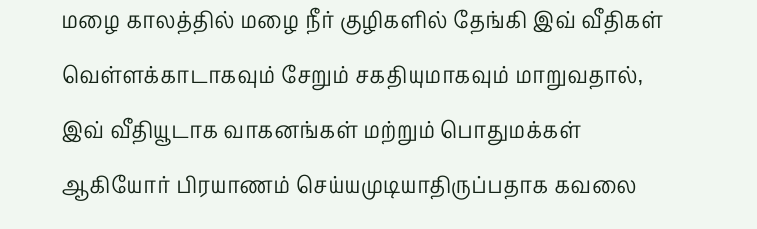மழை காலத்தில் மழை நீர் குழிகளில் தேங்கி இவ் வீதிகள் வெள்ளக்காடாகவும் சேறும் சகதியுமாகவும் மாறுவதால், இவ் வீதியூடாக வாகனங்கள் மற்றும் பொதுமக்கள் ஆகியோர் பிரயாணம் செய்யமுடியாதிருப்பதாக கவலை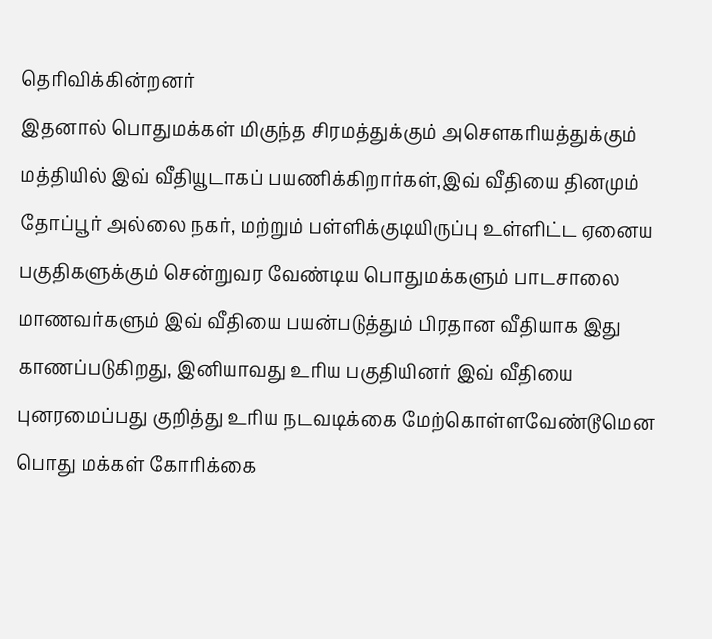தெரிவிக்கின்றனர்
இதனால் பொதுமக்கள் மிகுந்த சிரமத்துக்கும் அசௌகரியத்துக்கும் மத்தியில் இவ் வீதியூடாகப் பயணிக்கிறார்கள்,இவ் வீதியை தினமும் தோப்பூர் அல்லை நகர், மற்றும் பள்ளிக்குடியிருப்பு உள்ளிட்ட ஏனைய பகுதிகளுக்கும் சென்றுவர வேண்டிய பொதுமக்களும் பாடசாலை மாணவர்களும் இவ் வீதியை பயன்படுத்தும் பிரதான வீதியாக இது காணப்படுகிறது, இனியாவது உரிய பகுதியினர் இவ் வீதியை புனரமைப்பது குறித்து உரிய நடவடிக்கை மேற்கொள்ளவேண்டூமென பொது மக்கள் கோரிக்கை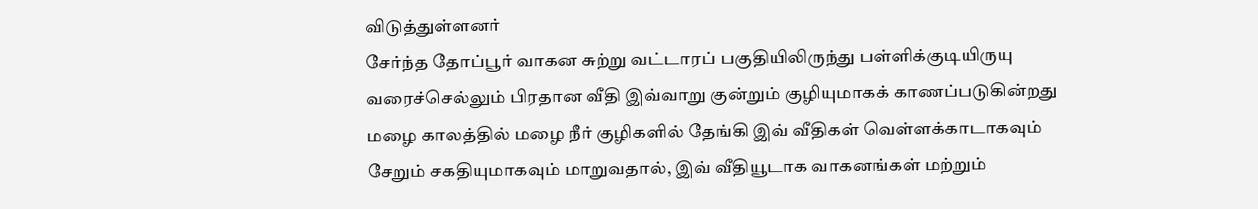விடுத்துள்ளனர்
சேர்ந்த தோப்பூர் வாகன சுற்று வட்டாரப் பகுதியிலிருந்து பள்ளிக்குடியிருயு வரைச்செல்லும் பிரதான வீதி இவ்வாறு குன்றும் குழியுமாகக் காணப்படுகின்றது
மழை காலத்தில் மழை நீர் குழிகளில் தேங்கி இவ் வீதிகள் வெள்ளக்காடாகவும் சேறும் சகதியுமாகவும் மாறுவதால், இவ் வீதியூடாக வாகனங்கள் மற்றும்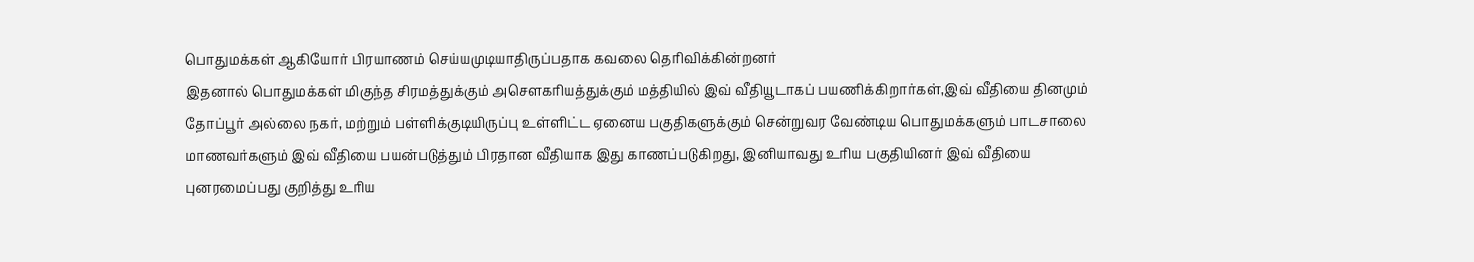பொதுமக்கள் ஆகியோர் பிரயாணம் செய்யமுடியாதிருப்பதாக கவலை தெரிவிக்கின்றனர்
இதனால் பொதுமக்கள் மிகுந்த சிரமத்துக்கும் அசௌகரியத்துக்கும் மத்தியில் இவ் வீதியூடாகப் பயணிக்கிறார்கள்,இவ் வீதியை தினமும் தோப்பூர் அல்லை நகர், மற்றும் பள்ளிக்குடியிருப்பு உள்ளிட்ட ஏனைய பகுதிகளுக்கும் சென்றுவர வேண்டிய பொதுமக்களும் பாடசாலை மாணவர்களும் இவ் வீதியை பயன்படுத்தும் பிரதான வீதியாக இது காணப்படுகிறது, இனியாவது உரிய பகுதியினர் இவ் வீதியை புனரமைப்பது குறித்து உரிய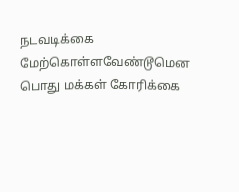நடவடிக்கை மேற்கொள்ளவேண்டூமென பொது மக்கள் கோரிக்கை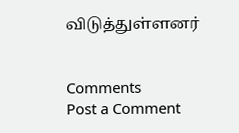விடுத்துள்ளனர்


Comments
Post a Comment